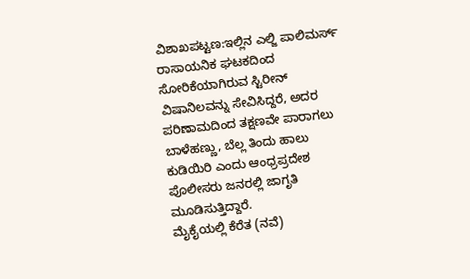ವಿಶಾಖಪಟ್ಟಣ:ಇಲ್ಲಿನ ಎಲ್ಜಿ ಪಾಲಿಮರ್ಸ್ ರಾಸಾಯನಿಕ ಘಟಕದಿಂದ ಸೋರಿಕೆಯಾಗಿರುವ ಸ್ಟಿರೀನ್ ವಿಷಾನಿಲವನ್ನು ಸೇವಿಸಿದ್ದರೆ, ಅದರ ಪರಿಣಾಮದಿಂದ ತಕ್ಷಣವೇ ಪಾರಾಗಲು ಬಾಳೆಹಣ್ಣು, ಬೆಲ್ಲ ತಿಂದು ಹಾಲು ಕುಡಿಯಿರಿ ಎಂದು ಆಂಧ್ರಪ್ರದೇಶ ಪೊಲೀಸರು ಜನರಲ್ಲಿ ಜಾಗೃತಿ ಮೂಡಿಸುತ್ತಿದ್ದಾರೆ.
ಮೈಕೈಯಲ್ಲಿ ಕೆರೆತ (ನವೆ)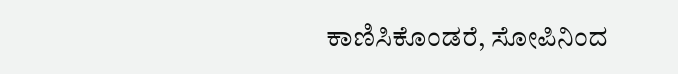ಕಾಣಿಸಿಕೊಂಡರೆ, ಸೋಪಿನಿಂದ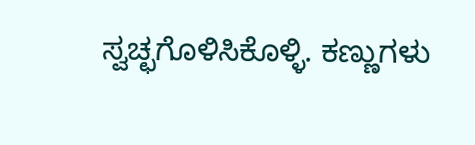ಸ್ವಚ್ಛಗೊಳಿಸಿಕೊಳ್ಳಿ. ಕಣ್ಣುಗಳು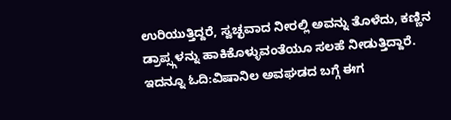ಉರಿಯುತ್ತಿದ್ದರೆ, ಸ್ವಚ್ಛವಾದ ನೀರಲ್ಲಿ ಅವನ್ನು ತೊಳೆದು, ಕಣ್ಣಿನ ಡ್ರಾಪ್ಸ್ಗಳನ್ನು ಹಾಕಿಕೊಳ್ಳುವಂತೆಯೂ ಸಲಹೆ ನೀಡುತ್ತಿದ್ದಾರೆ.
ಇದನ್ನೂ ಓದಿ:ವಿಷಾನಿಲ ಅವಘಡದ ಬಗ್ಗೆ ಈಗ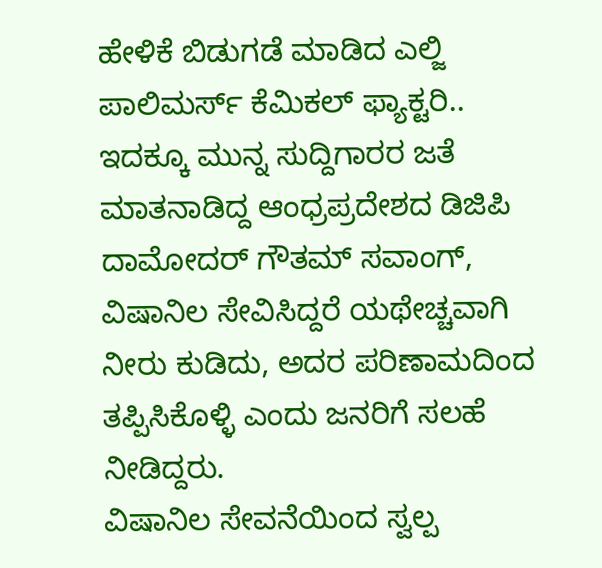ಹೇಳಿಕೆ ಬಿಡುಗಡೆ ಮಾಡಿದ ಎಲ್ಜಿ ಪಾಲಿಮರ್ಸ್ ಕೆಮಿಕಲ್ ಫ್ಯಾಕ್ಟರಿ..
ಇದಕ್ಕೂ ಮುನ್ನ ಸುದ್ದಿಗಾರರ ಜತೆ ಮಾತನಾಡಿದ್ದ ಆಂಧ್ರಪ್ರದೇಶದ ಡಿಜಿಪಿ ದಾಮೋದರ್ ಗೌತಮ್ ಸವಾಂಗ್, ವಿಷಾನಿಲ ಸೇವಿಸಿದ್ದರೆ ಯಥೇಚ್ಚವಾಗಿ ನೀರು ಕುಡಿದು, ಅದರ ಪರಿಣಾಮದಿಂದ ತಪ್ಪಿಸಿಕೊಳ್ಳಿ ಎಂದು ಜನರಿಗೆ ಸಲಹೆ ನೀಡಿದ್ದರು.
ವಿಷಾನಿಲ ಸೇವನೆಯಿಂದ ಸ್ವಲ್ಪ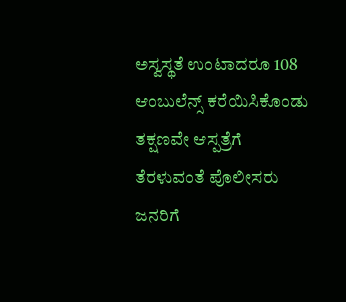ಅಸ್ವಸ್ಥತೆ ಉಂಟಾದರೂ 108 ಆಂಬುಲೆನ್ಸ್ ಕರೆಯಿಸಿಕೊಂಡು ತಕ್ಷಣವೇ ಆಸ್ಪತ್ರೆಗೆ ತೆರಳುವಂತೆ ಪೊಲೀಸರು ಜನರಿಗೆ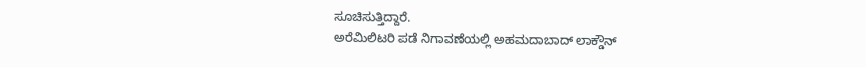ಸೂಚಿಸುತ್ತಿದ್ದಾರೆ.
ಅರೆಮಿಲಿಟರಿ ಪಡೆ ನಿಗಾವಣೆಯಲ್ಲಿ ಅಹಮದಾಬಾದ್ ಲಾಕ್ಡೌನ್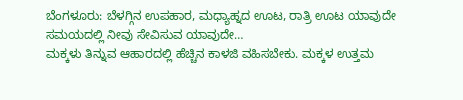ಬೆಂಗಳೂರು: ಬೆಳಗ್ಗಿನ ಉಪಹಾರ, ಮಧ್ಯಾಹ್ನದ ಊಟ, ರಾತ್ರಿ ಊಟ ಯಾವುದೇ ಸಮಯದಲ್ಲಿ ನೀವು ಸೇವಿಸುವ ಯಾವುದೇ…
ಮಕ್ಕಳು ತಿನ್ನುವ ಆಹಾರದಲ್ಲಿ ಹೆಚ್ಚಿನ ಕಾಳಜಿ ವಹಿಸಬೇಕು. ಮಕ್ಕಳ ಉತ್ತಮ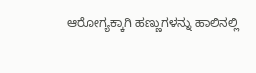ಆರೋಗ್ಯಕ್ಕಾಗಿ ಹಣ್ಣುಗಳನ್ನು ಹಾಲಿನಲ್ಲಿ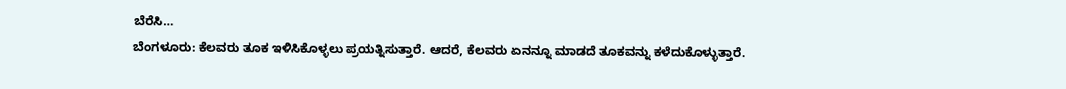ಬೆರೆಸಿ…
ಬೆಂಗಳೂರು: ಕೆಲವರು ತೂಕ ಇಳಿಸಿಕೊಳ್ಳಲು ಪ್ರಯತ್ನಿಸುತ್ತಾರೆ. ಆದರೆ, ಕೆಲವರು ಏನನ್ನೂ ಮಾಡದೆ ತೂಕವನ್ನು ಕಳೆದುಕೊಳ್ಳುತ್ತಾರೆ.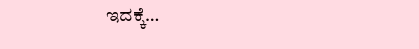ಇದಕ್ಕೆ…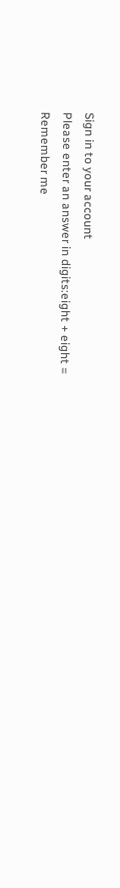Sign in to your account
Please enter an answer in digits:eight + eight =
Remember me